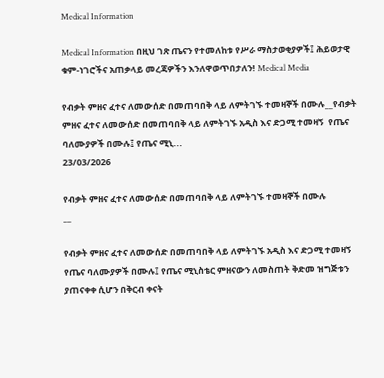Medical Information

Medical Information በዚህ ገጽ ጤናን የተመለከቱ የሥራ ማስታወቂያዎች፤ ሕይወታዊ ቁም-ነገሮችና አጠቃላይ መረጃዎችን እንለዋወጥበታለን! Medical Media

የብቃት ምዘና ፈተና ለመውሰድ በመጠባበቅ ላይ ለምትገኙ ተመዛኞች በሙሉ__የብቃት ምዘና ፈተና ለመውሰድ በመጠባበቅ ላይ ለምትገኙ አዲስ እና ድጋሚ ተመዛኝ  የጤና ባለሙያዎች በሙሉ፤ የጤና ሚኒ...
23/03/2026

የብቃት ምዘና ፈተና ለመውሰድ በመጠባበቅ ላይ ለምትገኙ ተመዛኞች በሙሉ
__

የብቃት ምዘና ፈተና ለመውሰድ በመጠባበቅ ላይ ለምትገኙ አዲስ እና ድጋሚ ተመዛኝ የጤና ባለሙያዎች በሙሉ፤ የጤና ሚኒስቴር ምዘናውን ለመስጠት ቅድመ ዝግጅቱን ያጠናቀቀ ሲሆን በቅርብ ቀናት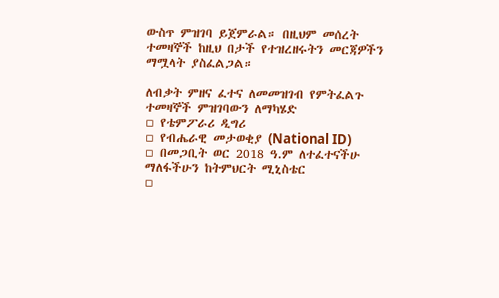ውስጥ ምዝገባ ይጀምራል። በዚህም መሰረት ተመዛኞች ከዚህ በታች የተዝረዘሩትን መርጃዎችን ማሟላት ያስፈልጋል።

ለብቃት ምዘና ፈተና ለመመዝገብ የምትፈልጉ ተመዛኞች ምዝገባውን ለማካሄድ
▫ የቴምፖራሪ ዲግሪ
▫ የብሔራዊ መታወቂያ (National ID)
▫ በመጋቢት ወር 2018 ዓ.ም ለተፈተናችሁ ማለፋችሁን ከትምህርት ሚኒስቴር
▫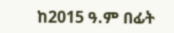ከ2015 ዓ.ም በፊት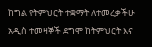ከግል የትምህርት ተቋማት ለተመረቃችሁ አዲስ ተመዛኞች ደግሞ ከትምህርት እና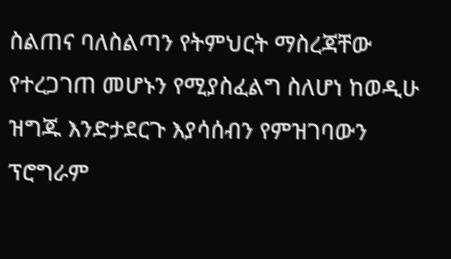ስልጠና ባለስልጣን የትምህርት ማስረጃቸው የተረጋገጠ መሆኑን የሚያስፈልግ ስለሆነ ከወዲሁ ዝግጁ እንድታደርጉ እያሳሰብን የምዝገባውን ፕሮግራም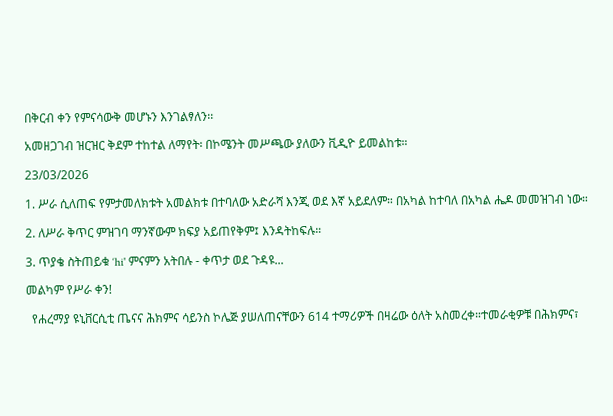በቅርብ ቀን የምናሳውቅ መሆኑን እንገልፃለን፡፡

አመዘጋገብ ዝርዝር ቅደም ተከተል ለማየት፡ በኮሜንት መሥጫው ያለውን ቪዲዮ ይመልከቱ።

23/03/2026

1. ሥራ ሲለጠፍ የምታመለክቱት አመልክቱ በተባለው አድራሻ እንጂ ወደ እኛ አይደለም። በአካል ከተባለ በአካል ሔዶ መመዝገብ ነው።

2. ለሥራ ቅጥር ምዝገባ ማንኛውም ክፍያ አይጠየቅም፤ እንዳትከፍሉ።

3. ጥያቄ ስትጠይቁ ‘hi' ምናምን አትበሉ - ቀጥታ ወደ ጉዳዩ...

መልካም የሥራ ቀን!

  የሐረማያ ዩኒቨርሲቲ ጤናና ሕክምና ሳይንስ ኮሌጅ ያሠለጠናቸውን 614 ተማሪዎች በዛሬው ዕለት አስመረቀ።ተመራቂዎቹ በሕክምና፣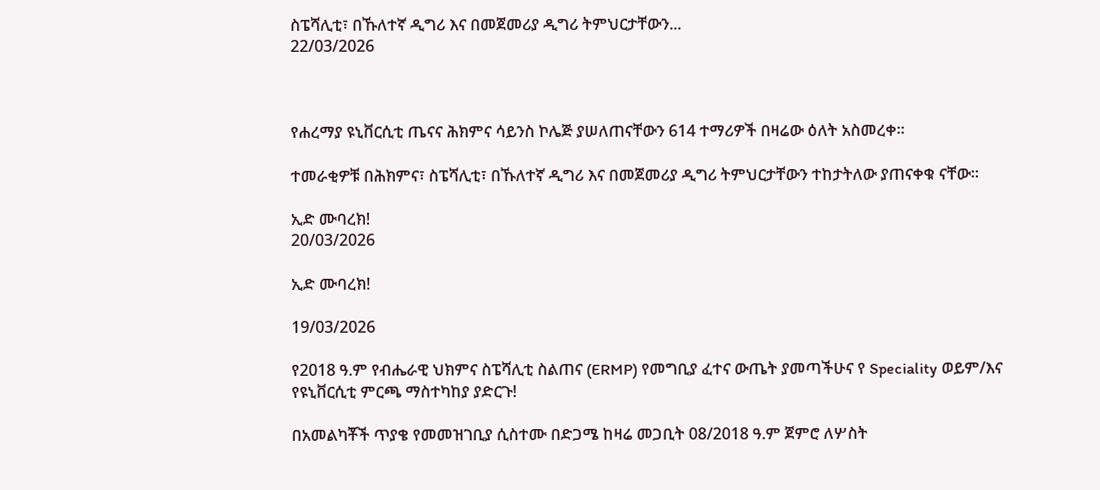ስፔሻሊቲ፣ በኹለተኛ ዲግሪ እና በመጀመሪያ ዲግሪ ትምህርታቸውን...
22/03/2026



የሐረማያ ዩኒቨርሲቲ ጤናና ሕክምና ሳይንስ ኮሌጅ ያሠለጠናቸውን 614 ተማሪዎች በዛሬው ዕለት አስመረቀ።

ተመራቂዎቹ በሕክምና፣ ስፔሻሊቲ፣ በኹለተኛ ዲግሪ እና በመጀመሪያ ዲግሪ ትምህርታቸውን ተከታትለው ያጠናቀቁ ናቸው።

ኢድ ሙባረክ!
20/03/2026

ኢድ ሙባረክ!

19/03/2026

የ2018 ዓ.ም የብሔራዊ ህክምና ስፔሻሊቲ ስልጠና (ERMP) የመግቢያ ፈተና ውጤት ያመጣችሁና የ Speciality ወይም/እና የዩኒቨርሲቲ ምርጫ ማስተካከያ ያድርጉ!

በአመልካቾች ጥያቄ የመመዝገቢያ ሲስተሙ በድጋሜ ከዛሬ መጋቢት 08/2018 ዓ.ም ጀምሮ ለሦስት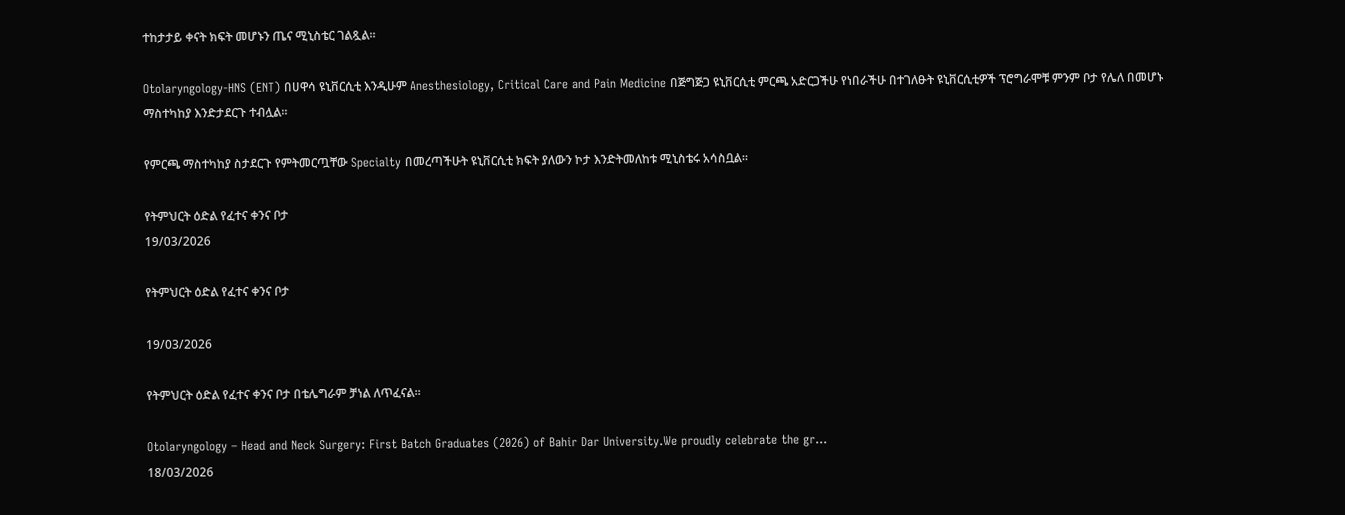ተከታታይ ቀናት ክፍት መሆኑን ጤና ሚኒስቴር ገልጿል።

Otolaryngology-HNS (ENT) በሀዋሳ ዩኒቨርሲቲ እንዲሁም Anesthesiology, Critical Care and Pain Medicine በጅግጅጋ ዩኒቨርሲቲ ምርጫ አድርጋችሁ የነበራችሁ በተገለፁት ዩኒቨርሲቲዎች ፕሮግራሞቹ ምንም ቦታ የሌለ በመሆኑ ማስተካከያ እንድታደርጉ ተብሏል።

የምርጫ ማስተካከያ ስታደርጉ የምትመርጧቸው Specialty በመረጣችሁት ዩኒቨርሲቲ ክፍት ያለውን ኮታ እንድትመለከቱ ሚኒስቴሩ አሳስቧል።

የትምህርት ዕድል የፈተና ቀንና ቦታ
19/03/2026

የትምህርት ዕድል የፈተና ቀንና ቦታ

19/03/2026

የትምህርት ዕድል የፈተና ቀንና ቦታ በቴሌግራም ቻነል ለጥፈናል።

Otolaryngology – Head and Neck Surgery: First Batch Graduates (2026) of Bahir Dar University.We proudly celebrate the gr...
18/03/2026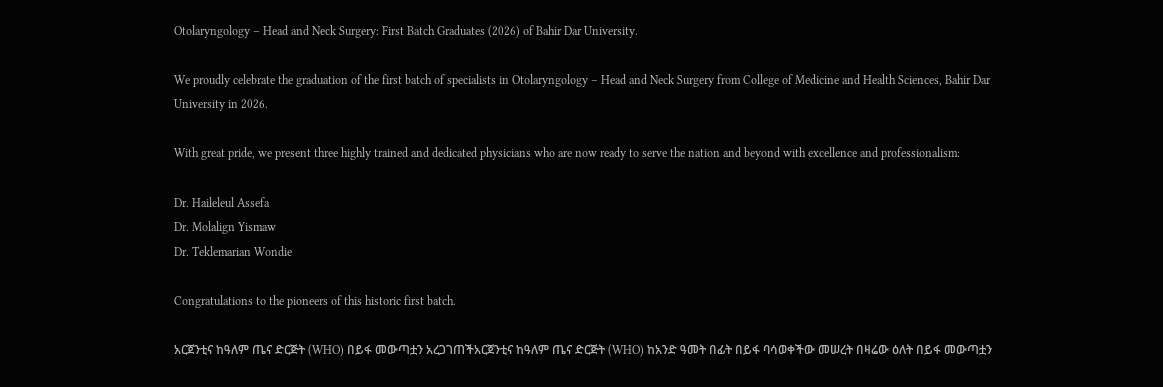Otolaryngology – Head and Neck Surgery: First Batch Graduates (2026) of Bahir Dar University.

We proudly celebrate the graduation of the first batch of specialists in Otolaryngology – Head and Neck Surgery from College of Medicine and Health Sciences, Bahir Dar University in 2026.

With great pride, we present three highly trained and dedicated physicians who are now ready to serve the nation and beyond with excellence and professionalism:

Dr. Haileleul Assefa
Dr. Molalign Yismaw
Dr. Teklemarian Wondie

Congratulations to the pioneers of this historic first batch.

አርጀንቲና ከዓለም ጤና ድርጅት (WHO) በይፋ መውጣቷን አረጋገጠችአርጀንቲና ከዓለም ጤና ድርጅት (WHO) ከአንድ ዓመት በፊት በይፋ ባሳወቀችው መሠረት በዛሬው ዕለት በይፋ መውጣቷን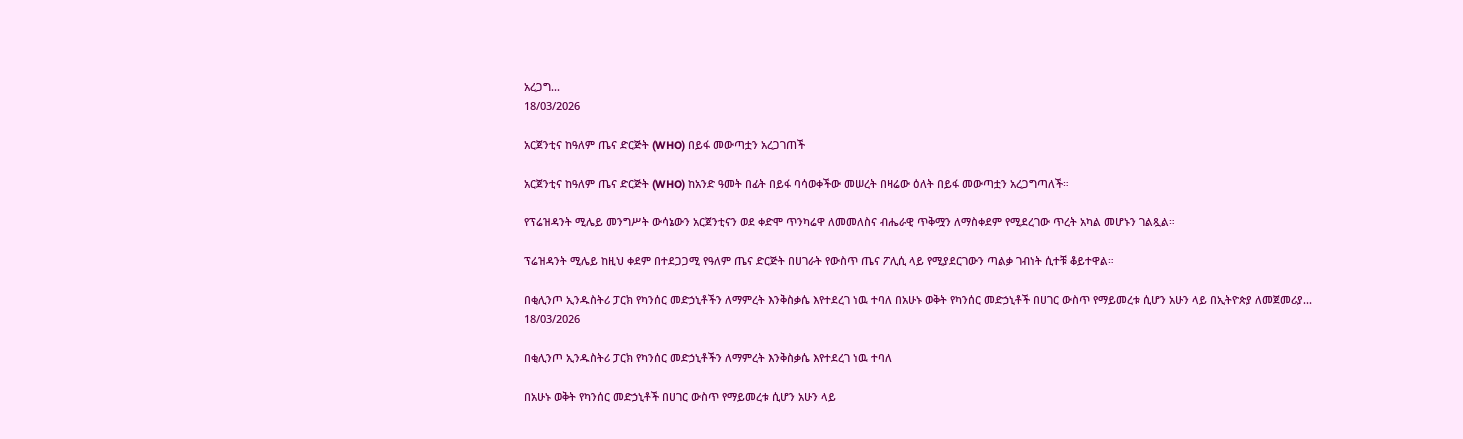አረጋግ...
18/03/2026

አርጀንቲና ከዓለም ጤና ድርጅት (WHO) በይፋ መውጣቷን አረጋገጠች

አርጀንቲና ከዓለም ጤና ድርጅት (WHO) ከአንድ ዓመት በፊት በይፋ ባሳወቀችው መሠረት በዛሬው ዕለት በይፋ መውጣቷን አረጋግጣለች።

የፕሬዝዳንት ሚሌይ መንግሥት ውሳኔውን አርጀንቲናን ወደ ቀድሞ ጥንካሬዋ ለመመለስና ብሔራዊ ጥቅሟን ለማስቀደም የሚደረገው ጥረት አካል መሆኑን ገልጿል።

ፕሬዝዳንት ሚሌይ ከዚህ ቀደም በተደጋጋሚ የዓለም ጤና ድርጅት በሀገራት የውስጥ ጤና ፖሊሲ ላይ የሚያደርገውን ጣልቃ ገብነት ሲተቹ ቆይተዋል።

በቂሊንጦ ኢንዱስትሪ ፓርክ የካንሰር መድኃኒቶችን ለማምረት እንቅስቃሴ እየተደረገ ነዉ ተባለ በአሁኑ ወቅት የካንሰር መድኃኒቶች በሀገር ውስጥ የማይመረቱ ሲሆን አሁን ላይ በኢትዮጵያ ለመጀመሪያ...
18/03/2026

በቂሊንጦ ኢንዱስትሪ ፓርክ የካንሰር መድኃኒቶችን ለማምረት እንቅስቃሴ እየተደረገ ነዉ ተባለ

በአሁኑ ወቅት የካንሰር መድኃኒቶች በሀገር ውስጥ የማይመረቱ ሲሆን አሁን ላይ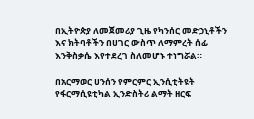በኢትዮጵያ ለመጀመሪያ ጊዜ የካንሰር መድኃኒቶችን እና ክትባቶችን በሀገር ውስጥ ለማምረት ሰፊ እንቅስቃሴ እየተደረገ ስለመሆኑ ተነግሯል።

በአርማወር ሀንሰን የምርምር ኢንሲቲትዩት የፋርማሲዩቲካል ኢንድስትሪ ልማት ዘርፍ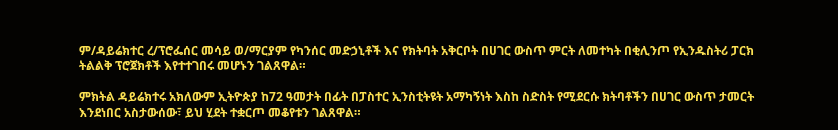ም/ዳይሬክተር ረ/ፕሮፌሰር መሳይ ወ/ማርያም የካንሰር መድኃኒቶች እና የክትባት አቅርቦት በሀገር ውስጥ ምርት ለመተካት በቂሊንጦ የኢንዱስትሪ ፓርክ ትልልቅ ፕሮጀክቶች እየተተገበሩ መሆኑን ገልጸዋል።

ምክትል ዳይሬክተሩ አክለውም ኢትዮጵያ ከ72 ዓመታት በፊት በፓስተር ኢንስቲትዩት አማካኝነት እስከ ስድስት የሚደርሱ ክትባቶችን በሀገር ውስጥ ታመርት እንደነበር አስታውሰው፣ ይህ ሂደት ተቋርጦ መቆየቱን ገልጸዋል።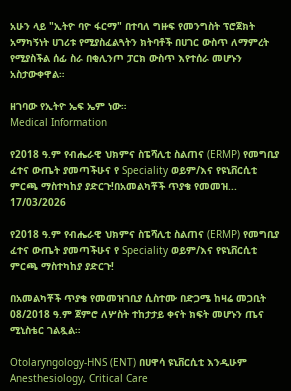አሁን ላይ "ኢትዮ ባዮ ፋርማ" በተባለ ግዙፍ የመንግስት ፕሮጀክት አማካኝነት ሀገሪቱ የሚያስፈልጓትን ክትባቶች በሀገር ውስጥ ለማምረት የሚያስችል ሰፊ ስራ በቂሊንጦ ፓርክ ውስጥ እየተሰራ መሆኑን አስታውቀዋል።

ዘገባው የኢትዮ ኤፍ ኤም ነው።
Medical Information

የ2018 ዓ.ም የብሔራዊ ህክምና ስፔሻሊቲ ስልጠና (ERMP) የመግቢያ ፈተና ውጤት ያመጣችሁና የ Speciality ወይም/እና የዩኒቨርሲቲ ምርጫ ማስተካከያ ያድርጉ!በአመልካቾች ጥያቄ የመመዝ...
17/03/2026

የ2018 ዓ.ም የብሔራዊ ህክምና ስፔሻሊቲ ስልጠና (ERMP) የመግቢያ ፈተና ውጤት ያመጣችሁና የ Speciality ወይም/እና የዩኒቨርሲቲ ምርጫ ማስተካከያ ያድርጉ!

በአመልካቾች ጥያቄ የመመዝገቢያ ሲስተሙ በድጋሜ ከዛሬ መጋቢት 08/2018 ዓ.ም ጀምሮ ለሦስት ተከታታይ ቀናት ክፍት መሆኑን ጤና ሚኒስቴር ገልጿል።

Otolaryngology-HNS (ENT) በሀዋሳ ዩኒቨርሲቲ እንዲሁም Anesthesiology, Critical Care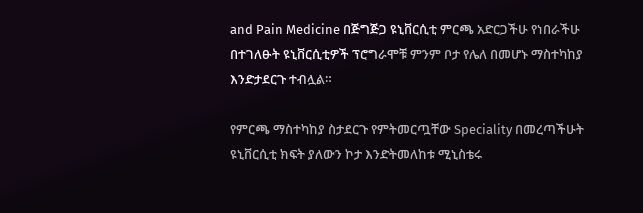and Pain Medicine በጅግጅጋ ዩኒቨርሲቲ ምርጫ አድርጋችሁ የነበራችሁ በተገለፁት ዩኒቨርሲቲዎች ፕሮግራሞቹ ምንም ቦታ የሌለ በመሆኑ ማስተካከያ እንድታደርጉ ተብሏል።

የምርጫ ማስተካከያ ስታደርጉ የምትመርጧቸው Speciality በመረጣችሁት ዩኒቨርሲቲ ክፍት ያለውን ኮታ እንድትመለከቱ ሚኒስቴሩ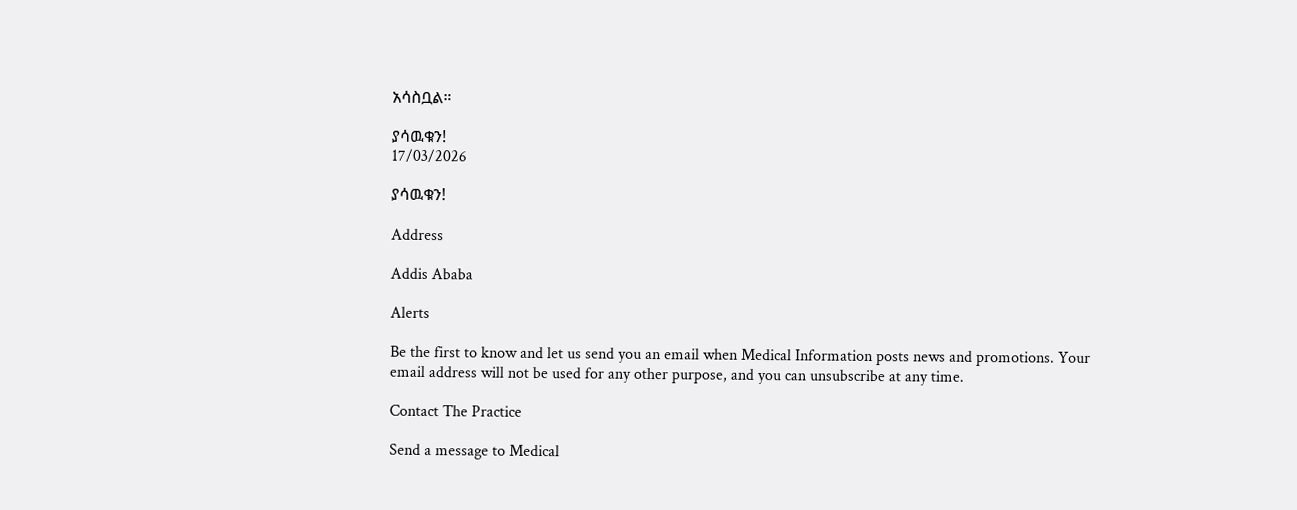አሳስቧል።

ያሳዉቁን!
17/03/2026

ያሳዉቁን!

Address

Addis Ababa

Alerts

Be the first to know and let us send you an email when Medical Information posts news and promotions. Your email address will not be used for any other purpose, and you can unsubscribe at any time.

Contact The Practice

Send a message to Medical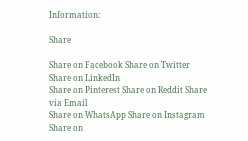Information:

Share

Share on Facebook Share on Twitter Share on LinkedIn
Share on Pinterest Share on Reddit Share via Email
Share on WhatsApp Share on Instagram Share on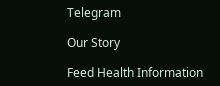Telegram

Our Story

Feed Health Information